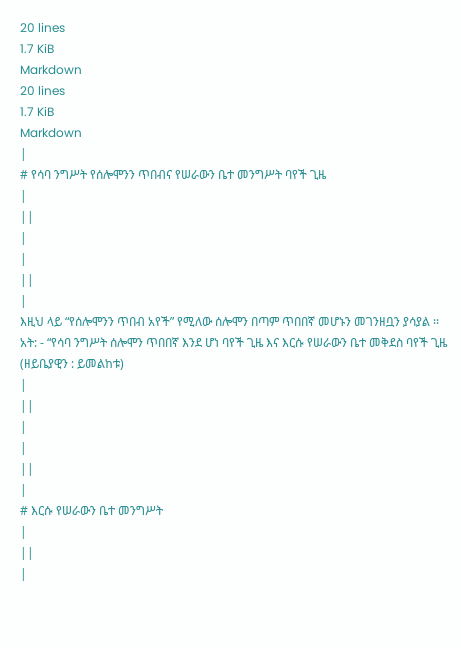20 lines
1.7 KiB
Markdown
20 lines
1.7 KiB
Markdown
|
# የሳባ ንግሥት የሰሎሞንን ጥበብና የሠራውን ቤተ መንግሥት ባየች ጊዜ
|
||
|
|
||
|
እዚህ ላይ “የሰሎሞንን ጥበብ አየች” የሚለው ሰሎሞን በጣም ጥበበኛ መሆኑን መገንዘቧን ያሳያል ፡፡ አት: - “የሳባ ንግሥት ሰሎሞን ጥበበኛ እንደ ሆነ ባየች ጊዜ እና እርሱ የሠራውን ቤተ መቅደስ ባየች ጊዜ (ዘይቤያዊን : ይመልከቱ)
|
||
|
|
||
|
# እርሱ የሠራውን ቤተ መንግሥት
|
||
|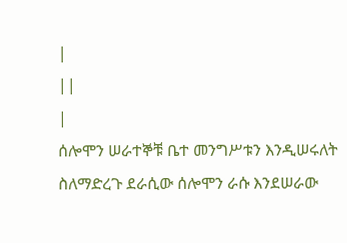|
||
|
ሰሎሞን ሠራተኞቹ ቤተ መንግሥቱን እንዲሠሩለት ስለማድረጉ ደራሲው ሰሎሞን ራሱ እንደሠራው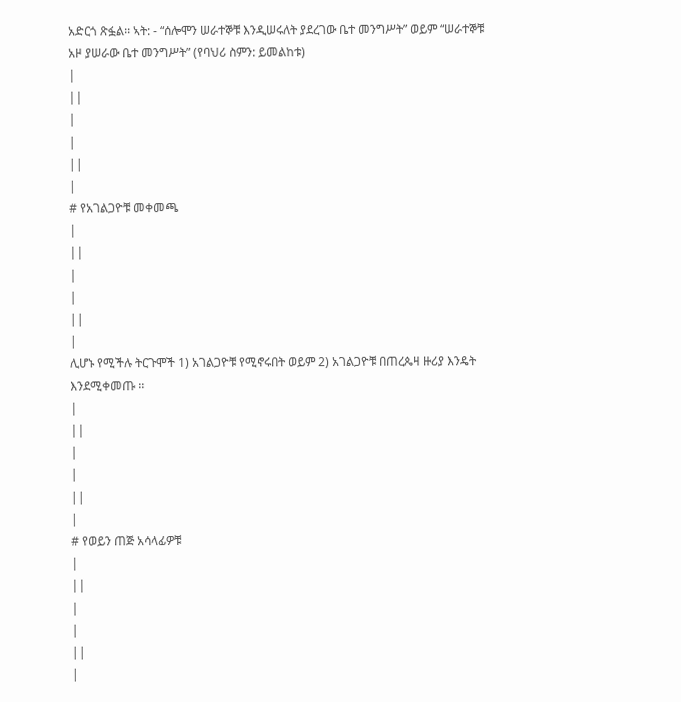አድርጎ ጽፏል፡፡ ኣት: - “ሰሎሞን ሠራተኞቹ እንዲሠሩለት ያደረገው ቤተ መንግሥት” ወይም “ሠራተኞቹ አዞ ያሠራው ቤተ መንግሥት” (የባህሪ ስምን: ይመልከቱ)
|
||
|
|
||
|
# የአገልጋዮቹ መቀመጫ
|
||
|
|
||
|
ሊሆኑ የሚችሉ ትርጉሞች 1) አገልጋዮቹ የሚኖሩበት ወይም 2) አገልጋዮቹ በጠረጴዛ ዙሪያ እንዴት እንደሚቀመጡ ፡፡
|
||
|
|
||
|
# የወይን ጠጅ አሳላፊዎቹ
|
||
|
|
||
|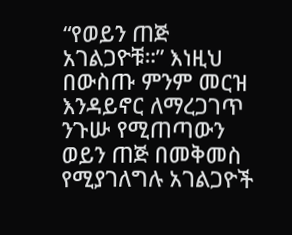“የወይን ጠጅ አገልጋዮቹ።” እነዚህ በውስጡ ምንም መርዝ እንዳይኖር ለማረጋገጥ ንጉሡ የሚጠጣውን ወይን ጠጅ በመቅመስ የሚያገለግሉ አገልጋዮች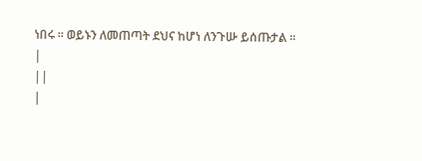ነበሩ ፡፡ ወይኑን ለመጠጣት ደህና ከሆነ ለንጉሡ ይሰጡታል ፡፡
|
||
|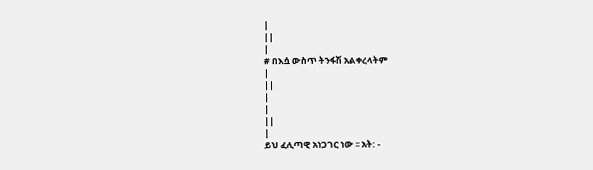|
||
|
# በእሷ ውስጥ ትንፋሽ አልቀረላትም
|
||
|
|
||
|
ይህ ፈሊጣዊ አነጋገር ነው ፡፡ አት: -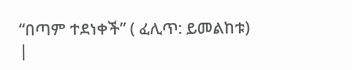“በጣም ተደነቀች” ( ፈሊጥ: ይመልከቱ)
|